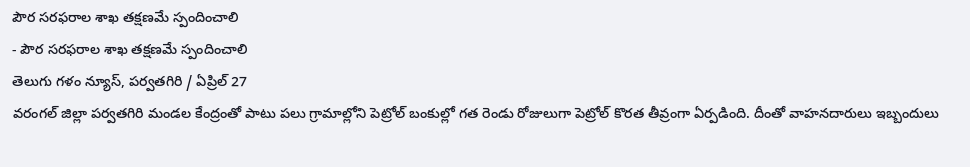పౌర సరఫరాల శాఖ తక్షణమే స్పందించాలి
- పౌర సరఫరాల శాఖ తక్షణమే స్పందించాలి
తెలుగు గళం న్యూస్, పర్వతగిరి / ఏప్రిల్ 27
వరంగల్ జిల్లా పర్వతగిరి మండల కేంద్రంతో పాటు పలు గ్రామాల్లోని పెట్రోల్ బంకుల్లో గత రెండు రోజులుగా పెట్రోల్ కొరత తీవ్రంగా ఏర్పడింది. దీంతో వాహనదారులు ఇబ్బందులు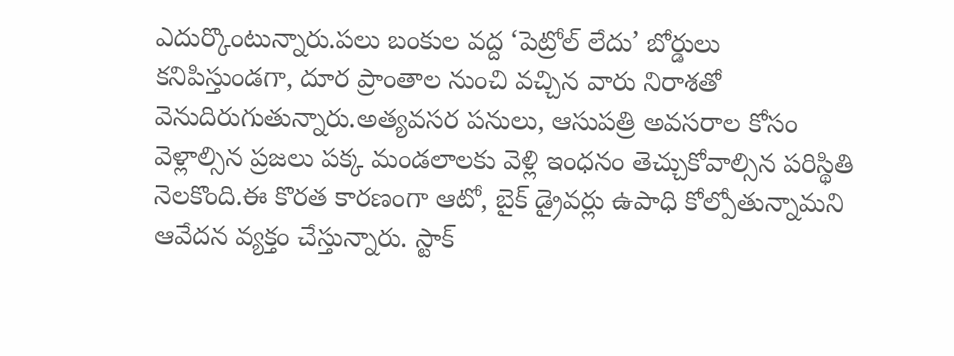ఎదుర్కొంటున్నారు.పలు బంకుల వద్ద ‘పెట్రోల్ లేదు’ బోర్డులు కనిపిస్తుండగా, దూర ప్రాంతాల నుంచి వచ్చిన వారు నిరాశతో వెనుదిరుగుతున్నారు.అత్యవసర పనులు, ఆసుపత్రి అవసరాల కోసం వెళ్లాల్సిన ప్రజలు పక్క మండలాలకు వెళ్లి ఇంధనం తెచ్చుకోవాల్సిన పరిస్థితి నెలకొంది.ఈ కొరత కారణంగా ఆటో, బైక్ డ్రైవర్లు ఉపాధి కోల్పోతున్నామని ఆవేదన వ్యక్తం చేస్తున్నారు. స్టాక్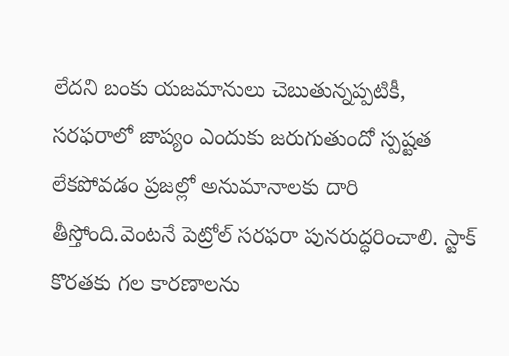లేదని బంకు యజమానులు చెబుతున్నప్పటికీ, సరఫరాలో జాప్యం ఎందుకు జరుగుతుందో స్పష్టత లేకపోవడం ప్రజల్లో అనుమానాలకు దారి తీస్తోంది.వెంటనే పెట్రోల్ సరఫరా పునరుద్ధరించాలి. స్టాక్ కొరతకు గల కారణాలను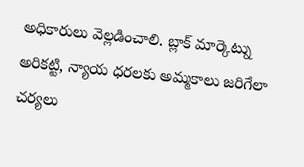అధికారులు వెల్లడించాలి. బ్లాక్ మార్కెట్ను అరికట్టి, న్యాయ ధరలకు అమ్మకాలు జరిగేలా చర్యలు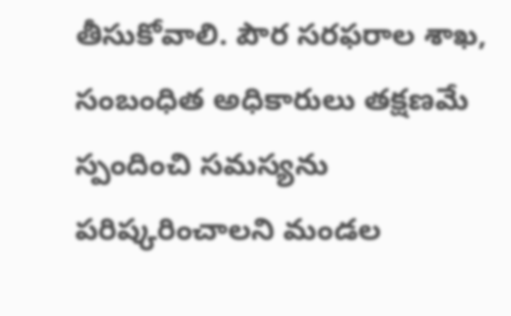తీసుకోవాలి. పౌర సరఫరాల శాఖ, సంబంధిత అధికారులు తక్షణమే స్పందించి సమస్యను పరిష్కరించాలని మండల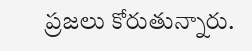ప్రజలు కోరుతున్నారు.